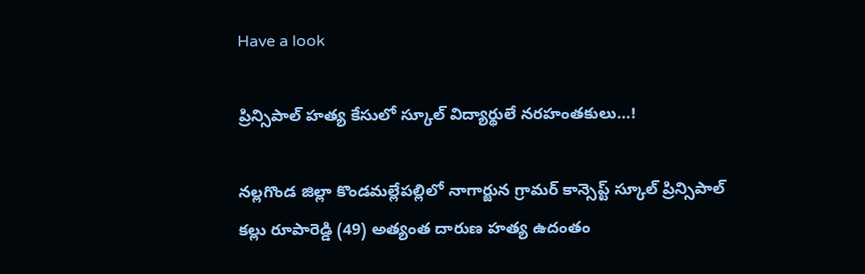Have a look

ప్రిన్సిపాల్ హత్య కేసులో స్కూల్ విద్యార్థులే నరహంతకులు…!

నల్లగొండ జిల్లా కొండమల్లేపల్లిలో నాగార్జున గ్రామర్ కాన్సెప్ట్ స్కూల్ ప్రిన్సిపాల్ కల్లు రూపారెడ్డి (49) అత్యంత దారుణ హత్య ఉదంతం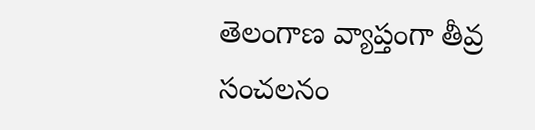తెలంగాణ వ్యాప్తంగా తీవ్ర సంచలనం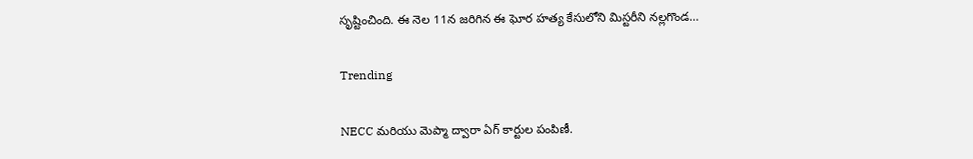సృష్టించింది. ఈ నెల 11న జరిగిన ఈ ఘోర హత్య కేసులోని మిస్టరీని నల్లగొండ…

Trending

NECC మరియు మెప్మా ద్వారా ఏగ్ కార్టుల పంపిణీ.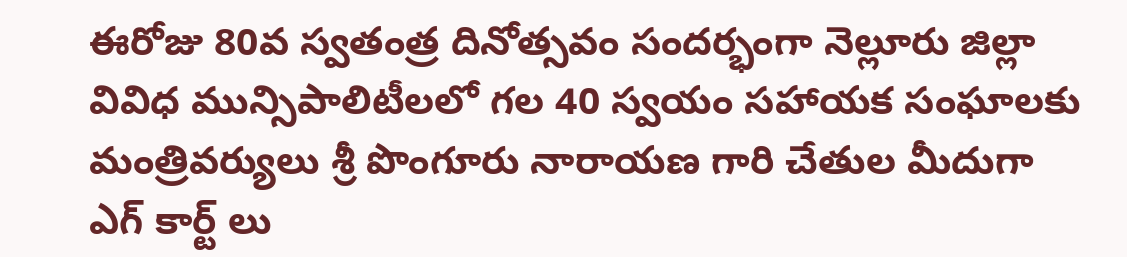ఈరోజు 80వ స్వతంత్ర దినోత్సవం సందర్భంగా నెల్లూరు జిల్లా వివిధ మున్సిపాలిటీలలో గల 40 స్వయం సహాయక సంఘాలకు మంత్రివర్యులు శ్రీ పొంగూరు నారాయణ గారి చేతుల మీదుగా ఎగ్ కార్ట్ లు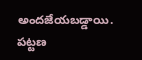అందజేయబడ్డాయి. పట్టణ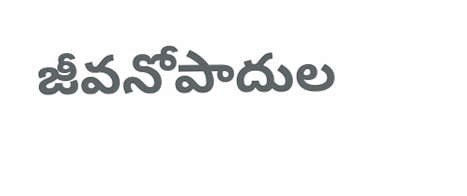జీవనోపాదుల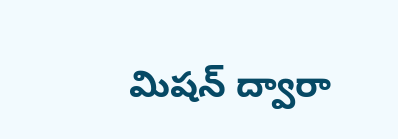మిషన్ ద్వారా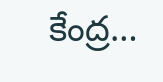కేంద్ర…